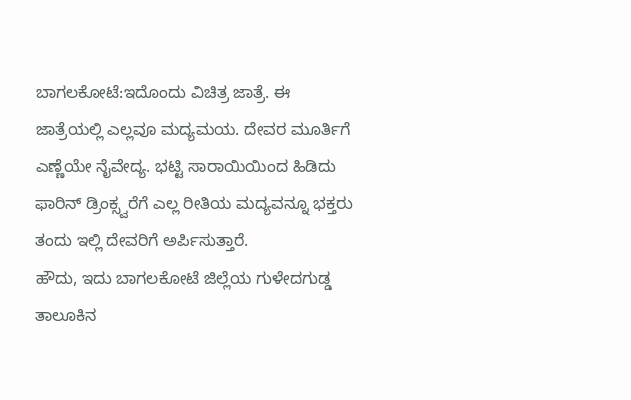ಬಾಗಲಕೋಟೆ:ಇದೊಂದು ವಿಚಿತ್ರ ಜಾತ್ರೆ. ಈ ಜಾತ್ರೆಯಲ್ಲಿ ಎಲ್ಲವೂ ಮದ್ಯಮಯ. ದೇವರ ಮೂರ್ತಿಗೆ ಎಣ್ಣೆಯೇ ನೈವೇದ್ಯ. ಭಟ್ಟಿ ಸಾರಾಯಿಯಿಂದ ಹಿಡಿದು ಫಾರಿನ್ ಡ್ರಿಂಕ್ಸ್ವರೆಗೆ ಎಲ್ಲ ರೀತಿಯ ಮದ್ಯವನ್ನೂ ಭಕ್ತರು ತಂದು ಇಲ್ಲಿ ದೇವರಿಗೆ ಅರ್ಪಿಸುತ್ತಾರೆ.
ಹೌದು, ಇದು ಬಾಗಲಕೋಟೆ ಜಿಲ್ಲೆಯ ಗುಳೇದಗುಡ್ಡ ತಾಲೂಕಿನ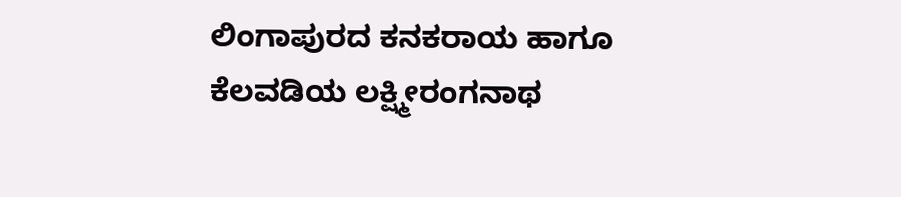ಲಿಂಗಾಪುರದ ಕನಕರಾಯ ಹಾಗೂ ಕೆಲವಡಿಯ ಲಕ್ಷ್ಮೀರಂಗನಾಥ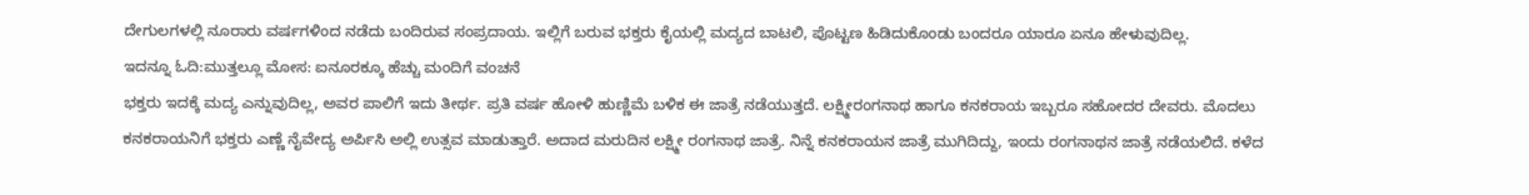ದೇಗುಲಗಳಲ್ಲಿ ನೂರಾರು ವರ್ಷಗಳಿಂದ ನಡೆದು ಬಂದಿರುವ ಸಂಪ್ರದಾಯ. ಇಲ್ಲಿಗೆ ಬರುವ ಭಕ್ತರು ಕೈಯಲ್ಲಿ ಮದ್ಯದ ಬಾಟಲಿ, ಪೊಟ್ಟಣ ಹಿಡಿದುಕೊಂಡು ಬಂದರೂ ಯಾರೂ ಏನೂ ಹೇಳುವುದಿಲ್ಲ.
ಇದನ್ನೂ ಓದಿ:ಮುತ್ತಲ್ಲೂ ಮೋಸ: ಐನೂರಕ್ಕೂ ಹೆಚ್ಚು ಮಂದಿಗೆ ವಂಚನೆ
ಭಕ್ತರು ಇದಕ್ಕೆ ಮದ್ಯ ಎನ್ನುವುದಿಲ್ಲ, ಅವರ ಪಾಲಿಗೆ ಇದು ತೀರ್ಥ. ಪ್ರತಿ ವರ್ಷ ಹೋಳಿ ಹುಣ್ಣಿಮೆ ಬಳಿಕ ಈ ಜಾತ್ರೆ ನಡೆಯುತ್ತದೆ. ಲಕ್ಷ್ಮೀರಂಗನಾಥ ಹಾಗೂ ಕನಕರಾಯ ಇಬ್ಬರೂ ಸಹೋದರ ದೇವರು. ಮೊದಲು ಕನಕರಾಯನಿಗೆ ಭಕ್ತರು ಎಣ್ಣೆ ನೈವೇದ್ಯ ಅರ್ಪಿಸಿ ಅಲ್ಲಿ ಉತ್ಸವ ಮಾಡುತ್ತಾರೆ. ಅದಾದ ಮರುದಿನ ಲಕ್ಷ್ಮೀ ರಂಗನಾಥ ಜಾತ್ರೆ. ನಿನ್ನೆ ಕನಕರಾಯನ ಜಾತ್ರೆ ಮುಗಿದಿದ್ದು, ಇಂದು ರಂಗನಾಥನ ಜಾತ್ರೆ ನಡೆಯಲಿದೆ. ಕಳೆದ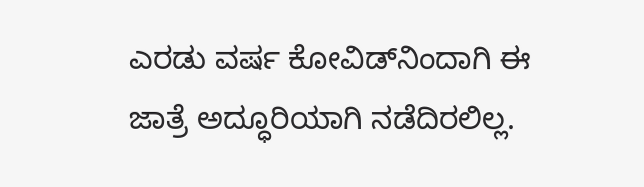ಎರಡು ವರ್ಷ ಕೋವಿಡ್‌ನಿಂದಾಗಿ ಈ ಜಾತ್ರೆ ಅದ್ಧೂರಿಯಾಗಿ ನಡೆದಿರಲಿಲ್ಲ.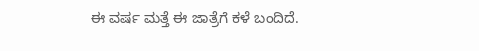ಈ ವರ್ಷ ಮತ್ತೆ ಈ ಜಾತ್ರೆಗೆ ಕಳೆ ಬಂದಿದೆ.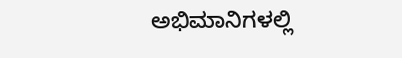ಅಭಿಮಾನಿಗಳಲ್ಲಿ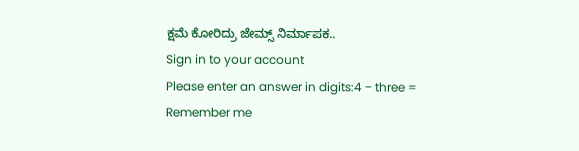ಕ್ಷಮೆ ಕೋರಿದ್ರು ಜೇಮ್ಸ್ ನಿರ್ಮಾಪಕ..
Sign in to your account
Please enter an answer in digits:4 − three =
Remember me